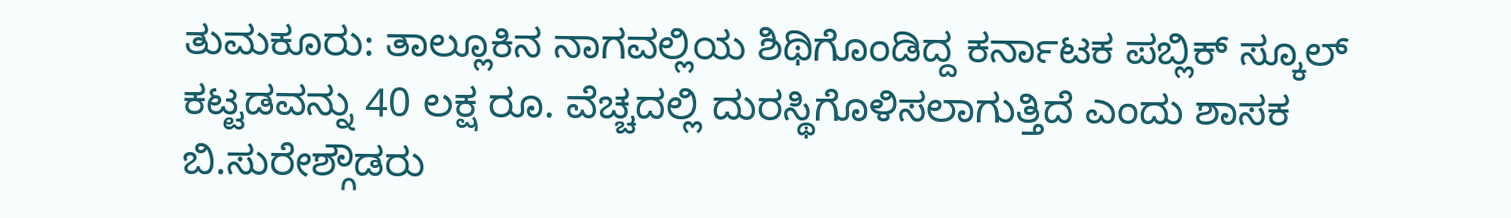ತುಮಕೂರು: ತಾಲ್ಲೂಕಿನ ನಾಗವಲ್ಲಿಯ ಶಿಥಿಗೊಂಡಿದ್ದ ಕರ್ನಾಟಕ ಪಬ್ಲಿಕ್ ಸ್ಕೂಲ್ ಕಟ್ಟಡವನ್ನು 40 ಲಕ್ಷ ರೂ. ವೆಚ್ಚದಲ್ಲಿ ದುರಸ್ಥಿಗೊಳಿಸಲಾಗುತ್ತಿದೆ ಎಂದು ಶಾಸಕ ಬಿ.ಸುರೇಶ್ಗೌಡರು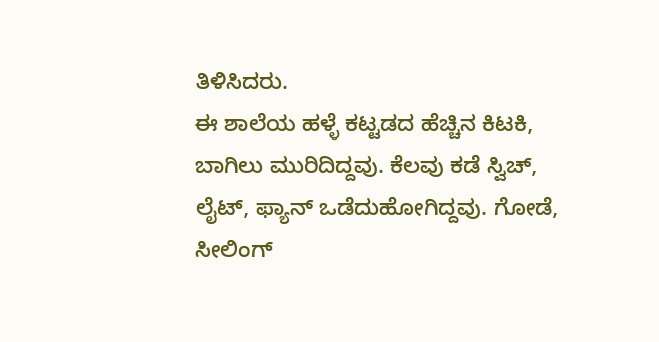ತಿಳಿಸಿದರು.
ಈ ಶಾಲೆಯ ಹಳ್ಳೆ ಕಟ್ಟಡದ ಹೆಚ್ಚಿನ ಕಿಟಕಿ, ಬಾಗಿಲು ಮುರಿದಿದ್ದವು. ಕೆಲವು ಕಡೆ ಸ್ವಿಚ್, ಲೈಟ್, ಫ್ಯಾನ್ ಒಡೆದುಹೋಗಿದ್ದವು. ಗೋಡೆ, ಸೀಲಿಂಗ್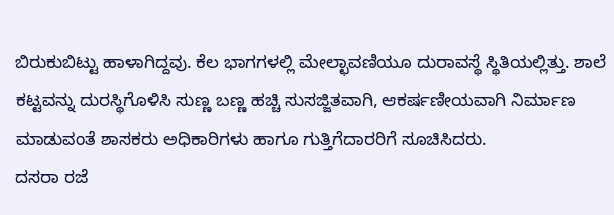ಬಿರುಕುಬಿಟ್ಟು ಹಾಳಾಗಿದ್ದವು. ಕೆಲ ಭಾಗಗಳಲ್ಲಿ ಮೇಲ್ಛಾವಣಿಯೂ ದುರಾವಸ್ಥೆ ಸ್ಥಿತಿಯಲ್ಲಿತ್ತು. ಶಾಲೆ ಕಟ್ಟವನ್ನು ದುರಸ್ಥಿಗೊಳಿಸಿ ಸುಣ್ಣ ಬಣ್ಣ ಹಚ್ಚಿ ಸುಸಜ್ಜಿತವಾಗಿ, ಆಕರ್ಷಣೀಯವಾಗಿ ನಿರ್ಮಾಣ ಮಾಡುವಂತೆ ಶಾಸಕರು ಅಧಿಕಾರಿಗಳು ಹಾಗೂ ಗುತ್ತಿಗೆದಾರರಿಗೆ ಸೂಚಿಸಿದರು.
ದಸರಾ ರಜೆ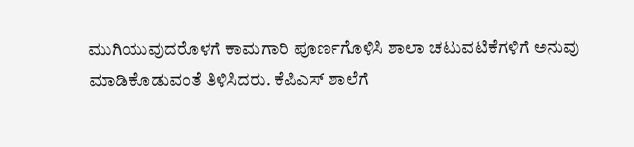ಮುಗಿಯುವುದರೊಳಗೆ ಕಾಮಗಾರಿ ಪೂರ್ಣಗೊಳಿಸಿ ಶಾಲಾ ಚಟುವಟಿಕೆಗಳಿಗೆ ಅನುವು ಮಾಡಿಕೊಡುವಂತೆ ತಿಳಿಸಿದರು. ಕೆಪಿಎಸ್ ಶಾಲೆಗೆ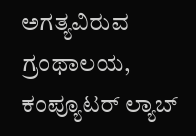ಅಗತ್ಯವಿರುವ ಗ್ರಂಥಾಲಯ, ಕಂಪ್ಯೂಟರ್ ಲ್ಯಾಬ್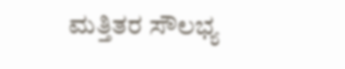ಮತ್ತಿತರ ಸೌಲಭ್ಯ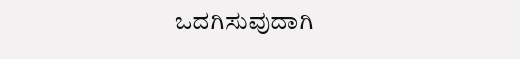ಒದಗಿಸುವುದಾಗಿ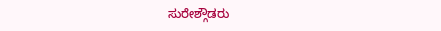ಸುರೇಶ್ಗೌಡರು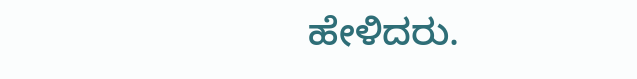ಹೇಳಿದರು.